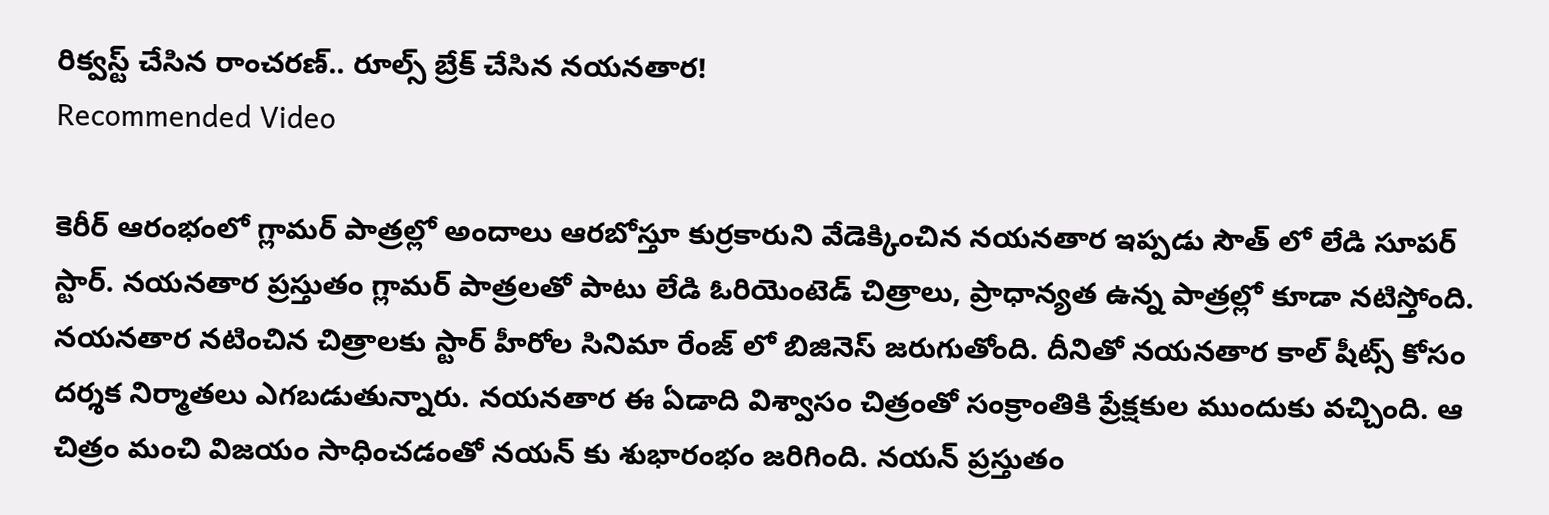రిక్వస్ట్ చేసిన రాంచరణ్.. రూల్స్ బ్రేక్ చేసిన నయనతార!
Recommended Video

కెరీర్ ఆరంభంలో గ్లామర్ పాత్రల్లో అందాలు ఆరబోస్తూ కుర్రకారుని వేడెక్కించిన నయనతార ఇప్పడు సౌత్ లో లేడి సూపర్ స్టార్. నయనతార ప్రస్తుతం గ్లామర్ పాత్రలతో పాటు లేడి ఓరియెంటెడ్ చిత్రాలు, ప్రాధాన్యత ఉన్న పాత్రల్లో కూడా నటిస్తోంది. నయనతార నటించిన చిత్రాలకు స్టార్ హీరోల సినిమా రేంజ్ లో బిజినెస్ జరుగుతోంది. దీనితో నయనతార కాల్ షీట్స్ కోసం దర్శక నిర్మాతలు ఎగబడుతున్నారు. నయనతార ఈ ఏడాది విశ్వాసం చిత్రంతో సంక్రాంతికి ప్రేక్షకుల ముందుకు వచ్చింది. ఆ చిత్రం మంచి విజయం సాధించడంతో నయన్ కు శుభారంభం జరిగింది. నయన్ ప్రస్తుతం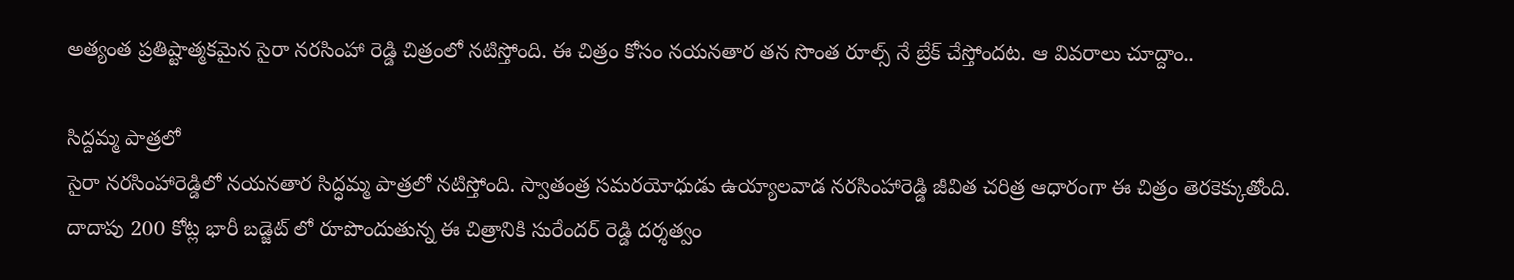అత్యంత ప్రతిష్టాత్మకమైన సైరా నరసింహా రెడ్డి చిత్రంలో నటిస్తోంది. ఈ చిత్రం కోసం నయనతార తన సొంత రూల్స్ నే బ్రేక్ చేస్తోందట. ఆ వివరాలు చూద్దాం..

సిద్దమ్మ పాత్రలో
సైరా నరసింహారెడ్డిలో నయనతార సిద్ధమ్మ పాత్రలో నటిస్తోంది. స్వాతంత్ర సమరయోధుడు ఉయ్యాలవాడ నరసింహారెడ్డి జీవిత చరిత్ర ఆధారంగా ఈ చిత్రం తెరకెక్కుతోంది. దాదాపు 200 కోట్ల భారీ బడ్జెట్ లో రూపొందుతున్న ఈ చిత్రానికి సురేందర్ రెడ్డి దర్శత్వం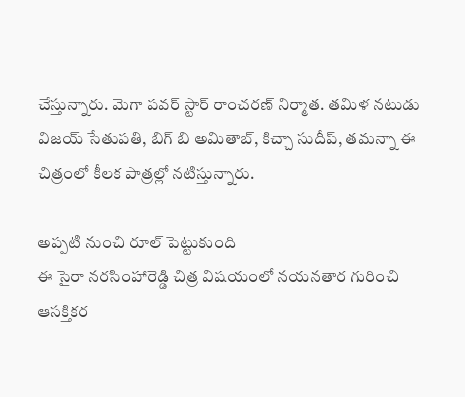చేస్తున్నారు. మెగా పవర్ స్టార్ రాంచరణ్ నిర్మాత. తమిళ నటుడు విజయ్ సేతుపతి, బిగ్ బి అమితాబ్, కిచ్చా సుదీప్, తమన్నా ఈ చిత్రంలో కీలక పాత్రల్లో నటిస్తున్నారు.

అప్పటి నుంచి రూల్ పెట్టుకుంది
ఈ సైరా నరసింహారెడ్డి చిత్ర విషయంలో నయనతార గురించి ఆసక్తికర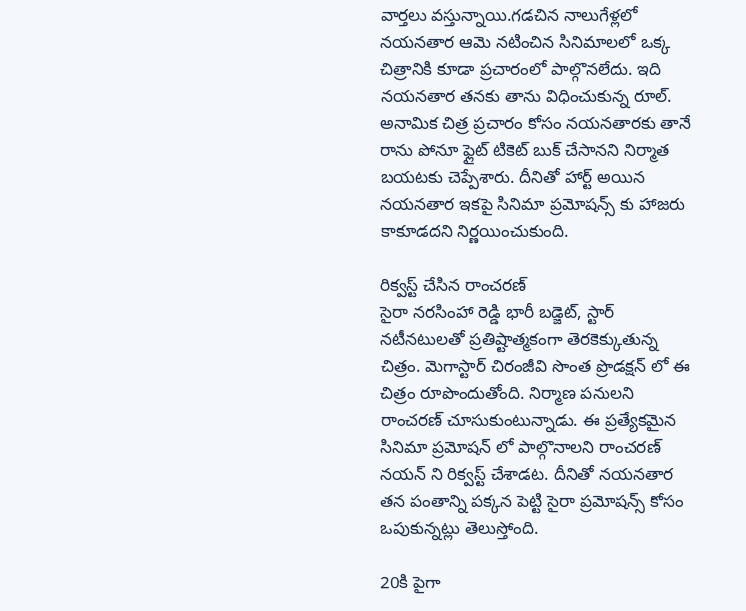వార్తలు వస్తున్నాయి.గడచిన నాలుగేళ్లలో నయనతార ఆమె నటించిన సినిమాలలో ఒక్క చిత్రానికి కూడా ప్రచారంలో పాల్గొనలేదు. ఇది నయనతార తనకు తాను విధించుకున్న రూల్. అనామిక చిత్ర ప్రచారం కోసం నయనతారకు తానే రాను పోనూ ఫ్లైట్ టికెట్ బుక్ చేసానని నిర్మాత బయటకు చెప్పేశారు. దీనితో హార్ట్ అయిన నయనతార ఇకపై సినిమా ప్రమోషన్స్ కు హాజరు కాకూడదని నిర్ణయించుకుంది.

రిక్వస్ట్ చేసిన రాంచరణ్
సైరా నరసింహా రెడ్డి భారీ బడ్జెట్, స్టార్ నటీనటులతో ప్రతిష్టాత్మకంగా తెరకెక్కుతున్న చిత్రం. మెగాస్టార్ చిరంజీవి సొంత ప్రొడక్షన్ లో ఈ చిత్రం రూపొందుతోంది. నిర్మాణ పనులని రాంచరణ్ చూసుకుంటున్నాడు. ఈ ప్రత్యేకమైన సినిమా ప్రమోషన్ లో పాల్గొనాలని రాంచరణ్ నయన్ ని రిక్వస్ట్ చేశాడట. దీనితో నయనతార తన పంతాన్ని పక్కన పెట్టి సైరా ప్రమోషన్స్ కోసం ఒపుకున్నట్లు తెలుస్తోంది.

20కి పైగా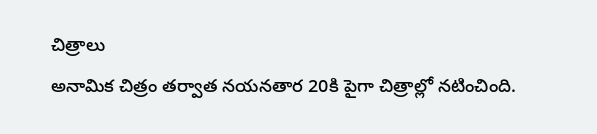చిత్రాలు
అనామిక చిత్రం తర్వాత నయనతార 20కి పైగా చిత్రాల్లో నటించింది.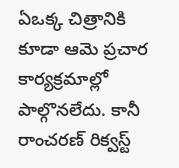ఏఒక్క చిత్రానికి కూడా ఆమె ప్రచార కార్యక్రమాల్లో పాల్గొనలేదు. కానీ రాంచరణ్ రిక్వస్ట్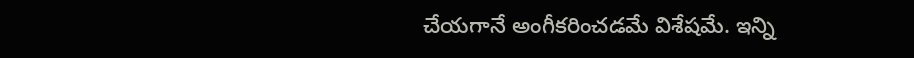చేయగానే అంగీకరించడమే విశేషమే. ఇన్ని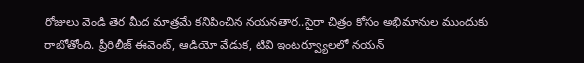రోజులు వెండి తెర మీద మాత్రమే కనిపించిన నయనతార..సైరా చిత్రం కోసం అభిమానుల ముందుకు రాబోతోంది. ప్రీరిలీజ్ ఈవెంట్, ఆడియో వేడుక, టివి ఇంటర్వ్యూలలో నయన్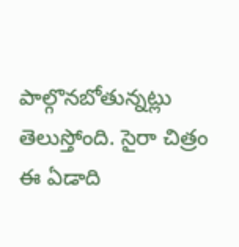పాల్గొనబోతున్నట్లు తెలుస్తోంది. సైరా చిత్రం ఈ ఏడాది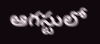ఆగస్టులో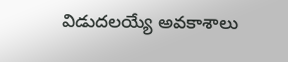విడుదలయ్యే అవకాశాలు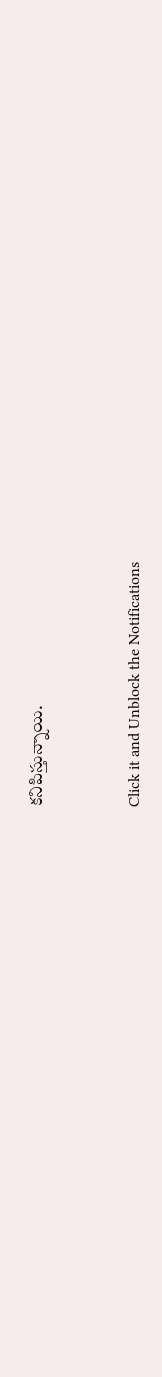కనిపిస్తున్నాయి.


Click it and Unblock the Notifications